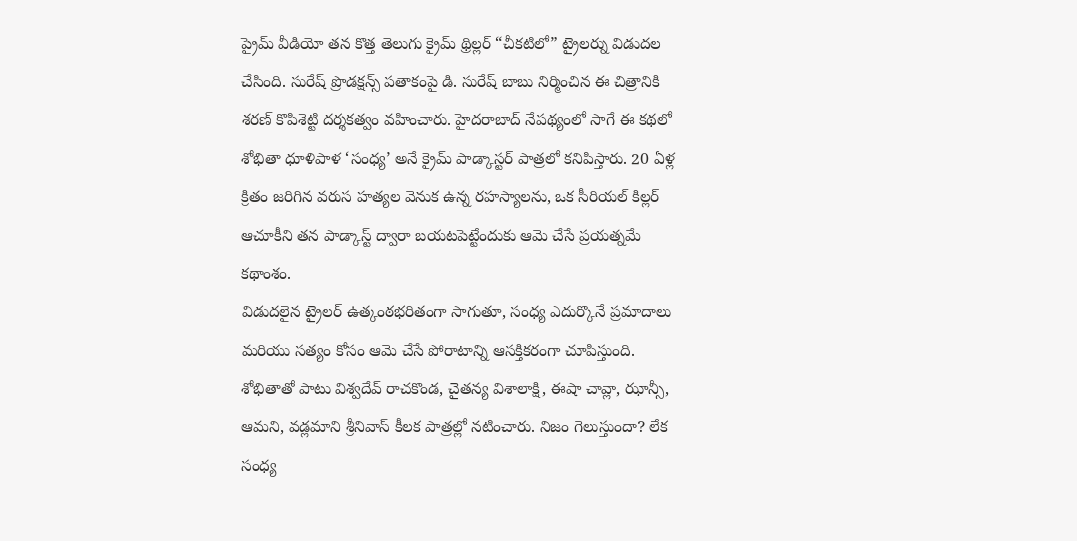ప్రైమ్ వీడియో తన కొత్త తెలుగు క్రైమ్ థ్రిల్లర్ “చీకటిలో” ట్రైలర్ను విడుదల చేసింది. సురేష్ ప్రొడక్షన్స్ పతాకంపై డి. సురేష్ బాబు నిర్మించిన ఈ చిత్రానికి శరణ్ కొపిశెట్టి దర్శకత్వం వహించారు. హైదరాబాద్ నేపథ్యంలో సాగే ఈ కథలో శోభితా ధూళిపాళ ‘సంధ్య’ అనే క్రైమ్ పాడ్కాస్టర్ పాత్రలో కనిపిస్తారు. 20 ఏళ్ల క్రితం జరిగిన వరుస హత్యల వెనుక ఉన్న రహస్యాలను, ఒక సీరియల్ కిల్లర్ ఆచూకీని తన పాడ్కాస్ట్ ద్వారా బయటపెట్టేందుకు ఆమె చేసే ప్రయత్నమే కథాంశం.
విడుదలైన ట్రైలర్ ఉత్కంఠభరితంగా సాగుతూ, సంధ్య ఎదుర్కొనే ప్రమాదాలు మరియు సత్యం కోసం ఆమె చేసే పోరాటాన్ని ఆసక్తికరంగా చూపిస్తుంది. శోభితాతో పాటు విశ్వదేవ్ రాచకొండ, చైతన్య విశాలాక్షి, ఈషా చావ్లా, ఝాన్సీ, ఆమని, వడ్లమాని శ్రీనివాస్ కీలక పాత్రల్లో నటించారు. నిజం గెలుస్తుందా? లేక సంధ్య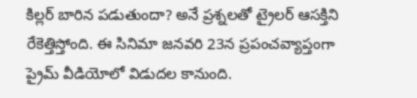కిల్లర్ బారిన పడుతుందా? అనే ప్రశ్నలతో ట్రైలర్ ఆసక్తిని రేకెత్తిస్తోంది. ఈ సినిమా జనవరి 23న ప్రపంచవ్యాప్తంగా ప్రైమ్ వీడియోలో విడుదల కానుంది.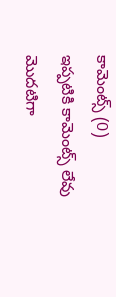కామెంట్స్ (0)
ఇప్పటికి కామెంట్స్ లేవు
మొదటిగా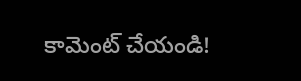కామెంట్ చేయండి!